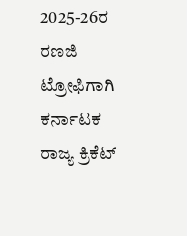2025-26ರ ರಣಜಿ ಟ್ರೋಫಿಗಾಗಿ ಕರ್ನಾಟಕ ರಾಜ್ಯ ಕ್ರಿಕೆಟ್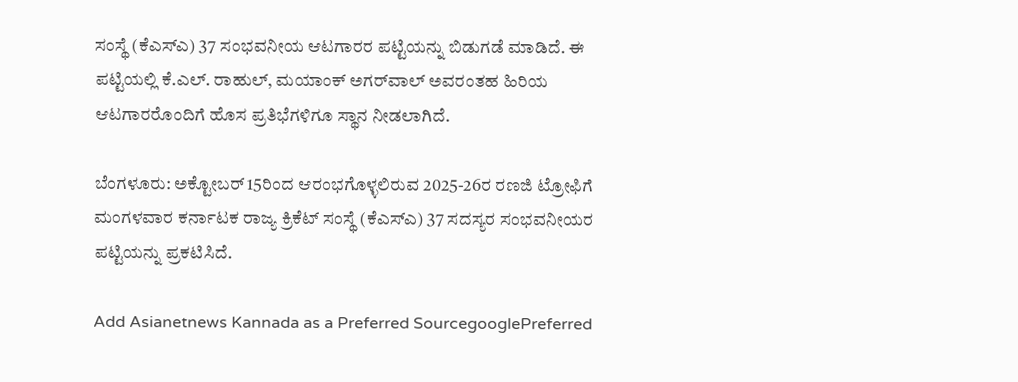ಸಂಸ್ಥೆ (ಕೆಎಸ್‌ಎ) 37 ಸಂಭವನೀಯ ಆಟಗಾರರ ಪಟ್ಟಿಯನ್ನು ಬಿಡುಗಡೆ ಮಾಡಿದೆ. ಈ ಪಟ್ಟಿಯಲ್ಲಿ ಕೆ.ಎಲ್. ರಾಹುಲ್, ಮಯಾಂಕ್ ಅಗರ್‌ವಾಲ್ ಅವರಂತಹ ಹಿರಿಯ ಆಟಗಾರರೊಂದಿಗೆ ಹೊಸ ಪ್ರತಿಭೆಗಳಿಗೂ ಸ್ಥಾನ ನೀಡಲಾಗಿದೆ.

ಬೆಂಗಳೂರು: ಅಕ್ಟೋಬರ್ 15ರಿಂದ ಆರಂಭಗೊಳ್ಳಲಿರುವ 2025-26ರ ರಣಜಿ ಟ್ರೋಫಿಗೆ ಮಂಗಳವಾರ ಕರ್ನಾಟಕ ರಾಜ್ಯ ಕ್ರಿಕೆಟ್ ಸಂಸ್ಥೆ (ಕೆಎಸ್‌ಎ) 37 ಸದಸ್ಯರ ಸಂಭವನೀಯರ ಪಟ್ಟಿಯನ್ನು ಪ್ರಕಟಿಸಿದೆ.

Add Asianetnews Kannada as a Preferred SourcegooglePreferred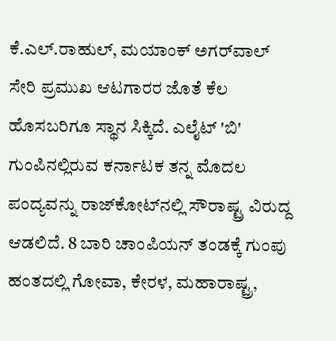ಕೆ.ಎಲ್.ರಾಹುಲ್, ಮಯಾಂಕ್‌ ಅಗ‌ರ್‌ವಾಲ್ ಸೇರಿ ಪ್ರಮುಖ ಆಟಗಾರರ ಜೊತೆ ಕೆಲ ಹೊಸಬರಿಗೂ ಸ್ಥಾನ ಸಿಕ್ಕಿದೆ. ಎಲೈಟ್ 'ಬಿ' ಗುಂಪಿನಲ್ಲಿರುವ ಕರ್ನಾಟಕ ತನ್ನ ಮೊದಲ ಪಂದ್ಯವನ್ನು ರಾಜ್‌ಕೋಟ್‌ನಲ್ಲಿ ಸೌರಾಷ್ಟ್ರ ವಿರುದ್ದ ಆಡಲಿದೆ. 8 ಬಾರಿ ಚಾಂಪಿಯನ್ ತಂಡಕ್ಕೆ ಗುಂಪು ಹಂತದಲ್ಲಿ ಗೋವಾ, ಕೇರಳ, ಮಹಾರಾಷ್ಟ್ರ,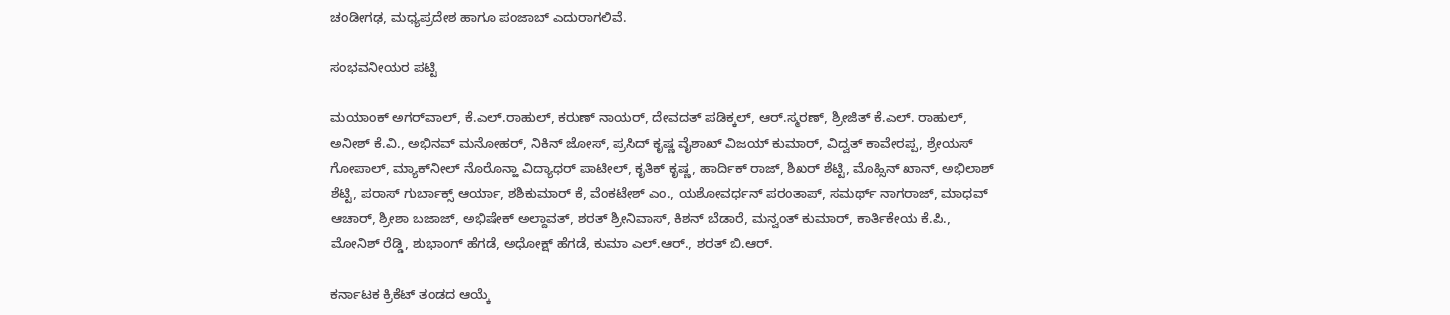ಚಂಡೀಗಢ, ಮಧ್ಯಪ್ರದೇಶ ಹಾಗೂ ಪಂಜಾಬ್ ಎದುರಾಗಲಿವೆ.

ಸಂಭವನೀಯರ ಪಟ್ಟಿ

ಮಯಾಂಕ್ ಅಗರ್‌ವಾಲ್, ಕೆ.ಎಲ್.ರಾಹುಲ್, ಕರುಣ್ ನಾಯರ್, ದೇವದತ್ ಪಡಿಕ್ಕಲ್, ಆರ್.ಸ್ಮರಣ್, ಶ್ರೀಜಿತ್ ಕೆ.ಎಲ್. ರಾಹುಲ್, ಅನೀಶ್ ಕೆ.ವಿ., ಅಭಿನವ್ ಮನೋಹರ್, ನಿಕಿನ್ ಜೋಸ್, ಪ್ರಸಿದ್ ಕೃಷ್ಣ ವೈಶಾಖ್ ವಿಜಯ್ ಕುಮಾರ್, ವಿದ್ವತ್ ಕಾವೇರಪ್ಪ, ಶ್ರೇಯಸ್ ಗೋಪಾಲ್, ಮ್ಯಾಕ್‌ನೀಲ್ ನೊರೊನ್ಹಾ ವಿದ್ಯಾಧರ್ ಪಾಟೀಲ್, ಕೃತಿಕ್ ಕೃಷ್ಣ, ಹಾರ್ದಿಕ್ ರಾಜ್, ಶಿಖರ್ ಶೆಟ್ಟಿ, ಮೊಹ್ಸಿನ್ ಖಾನ್, ಅಭಿಲಾಶ್ ಶೆಟ್ಟಿ, ಪರಾಸ್ ಗುರ್ಬಾಕ್ಸ್‌ ಆರ್ಯಾ, ಶಶಿಕುಮಾರ್ ಕೆ, ವೆಂಕಟೇಶ್ ಎಂ., ಯಶೋವರ್ಧನ್ ಪರಂತಾಪ್, ಸಮರ್ಥ್ ನಾಗರಾಜ್, ಮಾಧವ್ ಆಚಾರ್, ಶ್ರೀಶಾ ಬಜಾಜ್, ಅಭಿಷೇಕ್ ಅಲ್ದಾವತ್, ಶರತ್ ಶ್ರೀನಿವಾಸ್, ಕಿಶನ್ ಬೆಡಾರೆ, ಮನ್ವಂತ್‌ ಕುಮಾರ್, ಕಾರ್ತಿಕೇಯ ಕೆ.ಪಿ., ಮೋನಿಶ್ ರೆಡ್ಡಿ, ಶುಭಾಂಗ್ ಹೆಗಡೆ, ಅಧೋಕ್ಷ್ ಹೆಗಡೆ, ಕುಮಾ‌ ಎಲ್.ಆರ್., ಶರತ್‌ ಬಿ.ಆರ್.

ಕರ್ನಾಟಕ ಕ್ರಿಕೆಟ್ ತಂಡದ ಆಯ್ಕೆ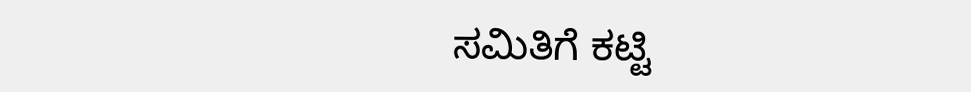ಸಮಿತಿಗೆ ಕಟ್ಟಿ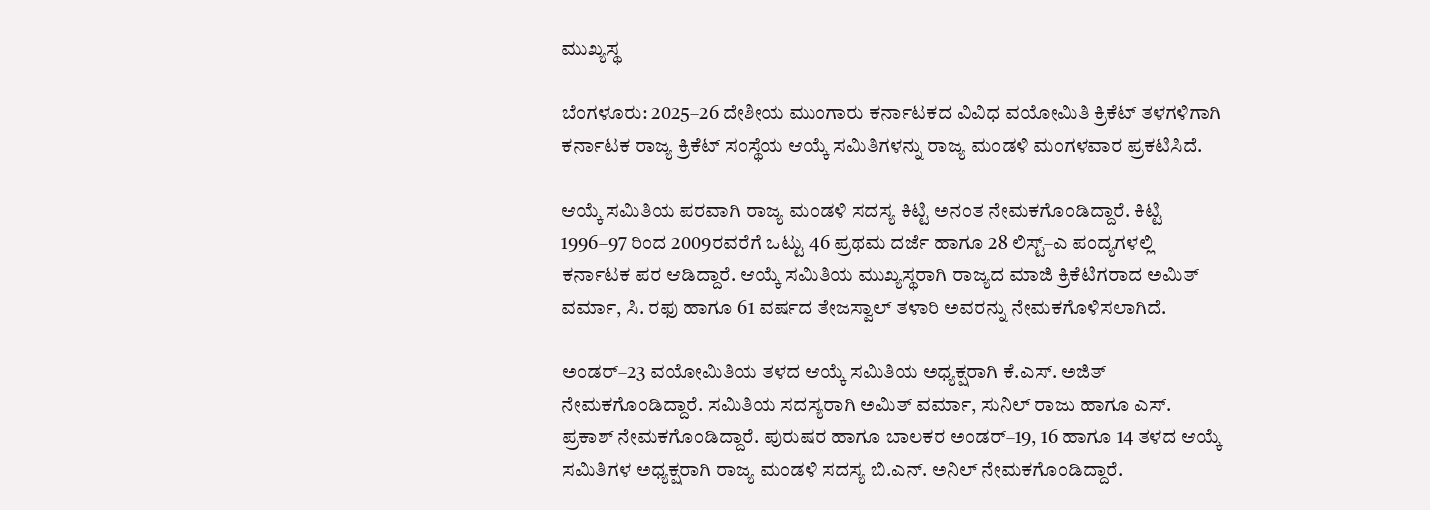ಮುಖ್ಯಸ್ಥ

ಬೆಂಗಳೂರು: 2025–26 ದೇಶೀಯ ಮುಂಗಾರು ಕರ್ನಾಟಕದ ವಿವಿಧ ವಯೋಮಿತಿ ಕ್ರಿಕೆಟ್‌ ತಳಗಳಿಗಾಗಿ ಕರ್ನಾಟಕ ರಾಜ್ಯ ಕ್ರಿಕೆಟ್‌ ಸಂಸ್ಥೆಯ ಆಯ್ಕೆ ಸಮಿತಿಗಳನ್ನು ರಾಜ್ಯ ಮಂಡಳಿ ಮಂಗಳವಾರ ಪ್ರಕಟಿಸಿದೆ.

ಆಯ್ಕೆ ಸಮಿತಿಯ ಪರವಾಗಿ ರಾಜ್ಯ ಮಂಡಳಿ ಸದಸ್ಯ ಕಿಟ್ಟಿ ಅನಂತ ನೇಮಕಗೊಂಡಿದ್ದಾರೆ. ಕಿಟ್ಟಿ 1996–97 ರಿಂದ 2009ರವರೆಗೆ ಒಟ್ಟು 46 ಪ್ರಥಮ ದರ್ಜೆ ಹಾಗೂ 28 ಲಿಸ್ಟ್–ಎ ಪಂದ್ಯಗಳಲ್ಲಿ ಕರ್ನಾಟಕ ಪರ ಆಡಿದ್ದಾರೆ. ಆಯ್ಕೆ ಸಮಿತಿಯ ಮುಖ್ಯಸ್ಥರಾಗಿ ರಾಜ್ಯದ ಮಾಜಿ ಕ್ರಿಕೆಟಿಗರಾದ ಅಮಿತ್ ವರ್ಮಾ, ಸಿ. ರಫು ಹಾಗೂ 61 ವರ್ಷದ ತೇಜಸ್ವಾಲ್ ತಳಾರಿ ಅವರನ್ನು ನೇಮಕಗೊಳಿಸಲಾಗಿದೆ.

ಅಂಡರ್–23 ವಯೋಮಿತಿಯ ತಳದ ಆಯ್ಕೆ ಸಮಿತಿಯ ಅಧ್ಯಕ್ಷರಾಗಿ ಕೆ.ಎಸ್. ಅಜಿತ್‌ ನೇಮಕಗೊಂಡಿದ್ದಾರೆ. ಸಮಿತಿಯ ಸದಸ್ಯರಾಗಿ ಅಮಿತ್ ವರ್ಮಾ, ಸುನಿಲ್‌ ರಾಜು ಹಾಗೂ ಎಸ್. ಪ್ರಕಾಶ್‌ ನೇಮಕಗೊಂಡಿದ್ದಾರೆ. ಪುರುಷರ ಹಾಗೂ ಬಾಲಕರ ಅಂಡರ್–19, 16 ಹಾಗೂ 14 ತಳದ ಆಯ್ಕೆ ಸಮಿತಿಗಳ ಅಧ್ಯಕ್ಷರಾಗಿ ರಾಜ್ಯ ಮಂಡಳಿ ಸದಸ್ಯ ಬಿ.ಎನ್. ಅನಿಲ್‌ ನೇಮಕಗೊಂಡಿದ್ದಾರೆ.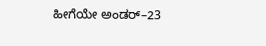ಹೀಗೆಯೇ ಅಂಡರ್–23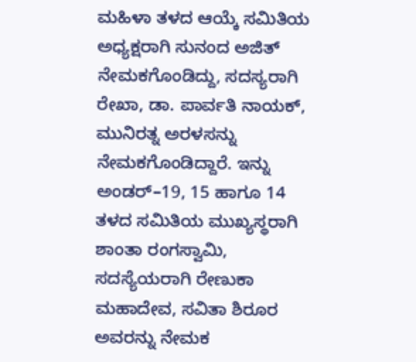ಮಹಿಳಾ ತಳದ ಆಯ್ಕೆ ಸಮಿತಿಯ ಅಧ್ಯಕ್ಷರಾಗಿ ಸುನಂದ ಅಜಿತ್‌ ನೇಮಕಗೊಂಡಿದ್ದು, ಸದಸ್ಯರಾಗಿ ರೇಖಾ, ಡಾ. ಪಾರ್ವತಿ ನಾಯಕ್‌, ಮುನಿರತ್ನ ಅರಳಸನ್ನು ನೇಮಕಗೊಂಡಿದ್ದಾರೆ. ಇನ್ನು ಅಂಡರ್–19, 15 ಹಾಗೂ 14 ತಳದ ಸಮಿತಿಯ ಮುಖ್ಯಸ್ಥರಾಗಿ ಶಾಂತಾ ರಂಗಸ್ವಾಮಿ, ಸದಸ್ಯೆಯರಾಗಿ ರೇಣುಕಾ ಮಹಾದೇವ, ಸವಿತಾ ಶಿರೂರ ಅವರನ್ನು ನೇಮಕ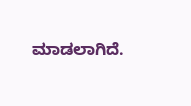ಮಾಡಲಾಗಿದೆ.